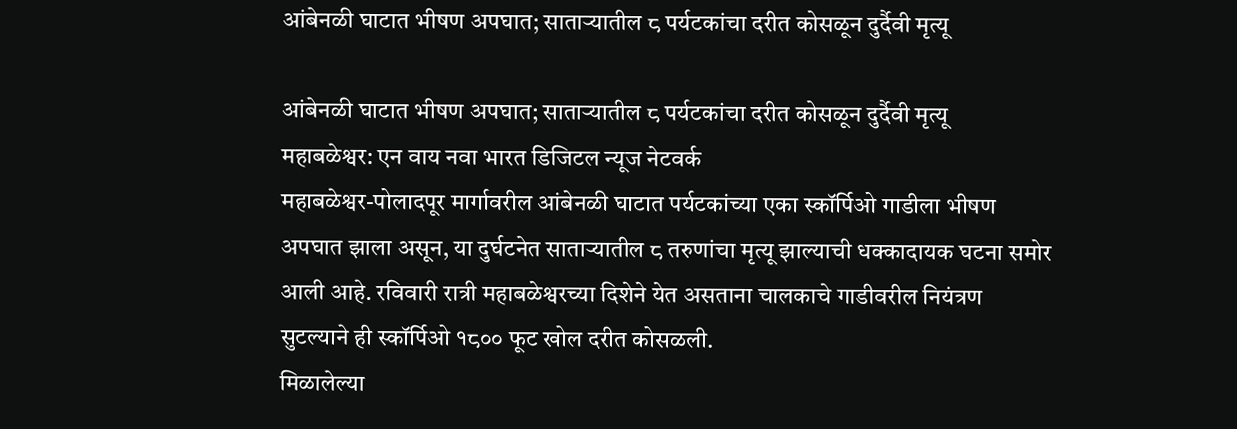आंबेनळी घाटात भीषण अपघात; साताऱ्यातील ८ पर्यटकांचा दरीत कोसळून दुर्दैवी मृत्यू

आंबेनळी घाटात भीषण अपघात; साताऱ्यातील ८ पर्यटकांचा दरीत कोसळून दुर्दैवी मृत्यू
महाबळेश्वर: एन वाय नवा भारत डिजिटल न्यूज नेटवर्क
महाबळेश्वर-पोलादपूर मार्गावरील आंबेनळी घाटात पर्यटकांच्या एका स्कॉर्पिओ गाडीला भीषण अपघात झाला असून, या दुर्घटनेत साताऱ्यातील ८ तरुणांचा मृत्यू झाल्याची धक्कादायक घटना समोर आली आहे. रविवारी रात्री महाबळेश्वरच्या दिशेने येत असताना चालकाचे गाडीवरील नियंत्रण सुटल्याने ही स्कॉर्पिओ १८०० फूट खोल दरीत कोसळली.
मिळालेल्या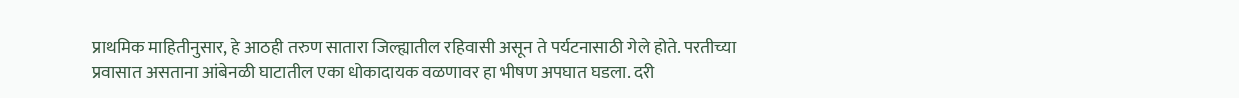प्राथमिक माहितीनुसार, हे आठही तरुण सातारा जिल्ह्यातील रहिवासी असून ते पर्यटनासाठी गेले होते. परतीच्या प्रवासात असताना आंबेनळी घाटातील एका धोकादायक वळणावर हा भीषण अपघात घडला. दरी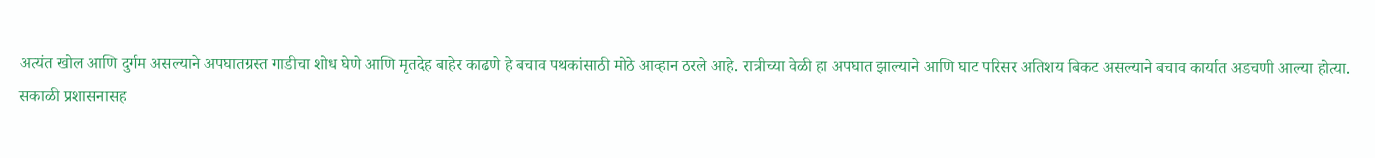अत्यंत खोल आणि दुर्गम असल्याने अपघातग्रस्त गाडीचा शोध घेणे आणि मृतदेह बाहेर काढणे हे बचाव पथकांसाठी मोठे आव्हान ठरले आहे. रात्रीच्या वेळी हा अपघात झाल्याने आणि घाट परिसर अतिशय बिकट असल्याने बचाव कार्यात अडचणी आल्या होत्या.
सकाळी प्रशासनासह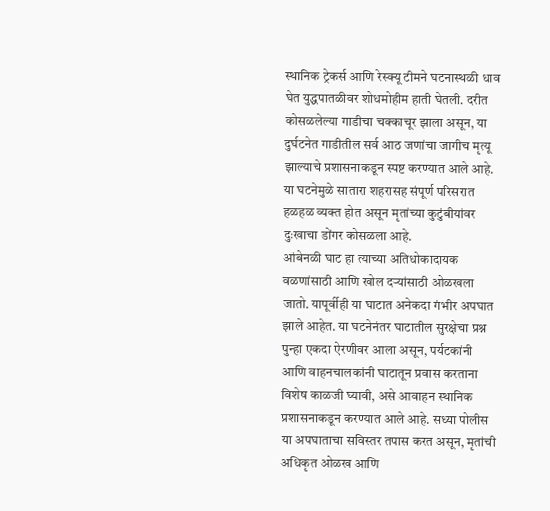स्थानिक ट्रेकर्स आणि रेस्क्यू टीमने घटनास्थळी धाव घेत युद्धपातळीवर शोधमोहीम हाती घेतली. दरीत कोसळलेल्या गाडीचा चक्काचूर झाला असून, या दुर्घटनेत गाडीतील सर्व आठ जणांचा जागीच मृत्यू झाल्याचे प्रशासनाकडून स्पष्ट करण्यात आले आहे. या घटनेमुळे सातारा शहरासह संपूर्ण परिसरात हळहळ व्यक्त होत असून मृतांच्या कुटुंबीयांवर दुःखाचा डोंगर कोसळला आहे.
आंबेनळी घाट हा त्याच्या अतिधोकादायक वळणांसाठी आणि खोल दऱ्यांसाठी ओळखला जातो. यापूर्वीही या घाटात अनेकदा गंभीर अपघात झाले आहेत. या घटनेनंतर घाटातील सुरक्षेचा प्रश्न पुन्हा एकदा ऐरणीवर आला असून, पर्यटकांनी आणि वाहनचालकांनी घाटातून प्रवास करताना विशेष काळजी घ्यावी, असे आवाहन स्थानिक प्रशासनाकडून करण्यात आले आहे. सध्या पोलीस या अपघाताचा सविस्तर तपास करत असून, मृतांची अधिकृत ओळख आणि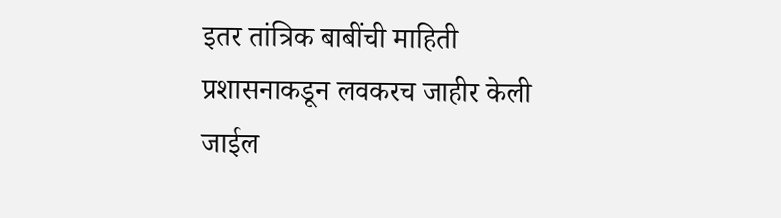इतर तांत्रिक बाबींची माहिती प्रशासनाकडून लवकरच जाहीर केली जाईल